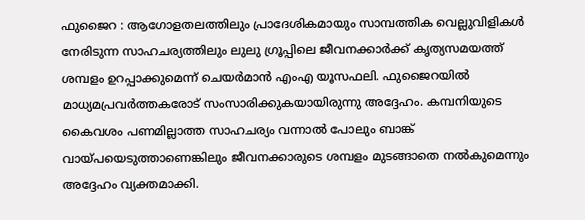ഫുജൈറ : ആഗോളതലത്തിലും പ്രാദേശികമായും സാമ്പത്തിക വെല്ലുവിളികൾ നേരിടുന്ന സാഹചര്യത്തിലും ലുലു ഗ്രൂപ്പിലെ ജീവനക്കാർക്ക് കൃത്യസമയത്ത് ശമ്പളം ഉറപ്പാക്കുമെന്ന് ചെയർമാൻ എംഎ യൂസഫലി. ഫുജൈറയിൽ മാധ്യമപ്രവർത്തകരോട് സംസാരിക്കുകയായിരുന്നു അദ്ദേഹം. കമ്പനിയുടെ കൈവശം പണമില്ലാത്ത സാഹചര്യം വന്നാൽ പോലും ബാങ്ക് വായ്പയെടുത്താണെങ്കിലും ജീവനക്കാരുടെ ശമ്പളം മുടങ്ങാതെ നൽകുമെന്നും അദ്ദേഹം വ്യക്തമാക്കി.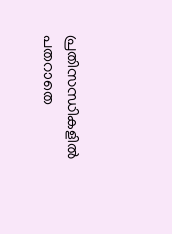പ്രതിസന്ധികളിൽ പതറാതെ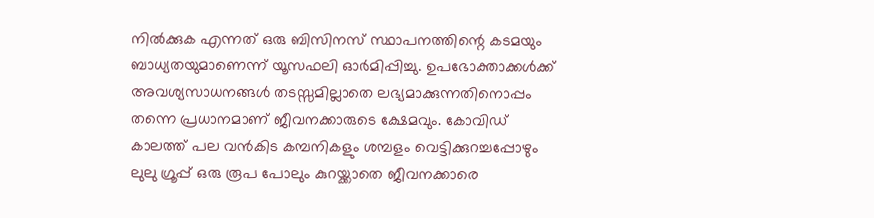നിൽക്കുക എന്നത് ഒരു ബിസിനസ് സ്ഥാപനത്തിന്റെ കടമയും ബാധ്യതയുമാണെന്ന് യൂസഫലി ഓർമിപ്പിച്ചു. ഉപഭോക്താക്കൾക്ക് അവശ്യസാധനങ്ങൾ തടസ്സമില്ലാതെ ലഭ്യമാക്കുന്നതിനൊപ്പം തന്നെ പ്രധാനമാണ് ജീവനക്കാരുടെ ക്ഷേമവും. കോവിഡ് കാലത്ത് പല വൻകിട കമ്പനികളും ശമ്പളം വെട്ടിക്കുറച്ചപ്പോഴും ലുലു ഗ്രൂപ്പ് ഒരു രൂപ പോലും കുറയ്ക്കാതെ ജീവനക്കാരെ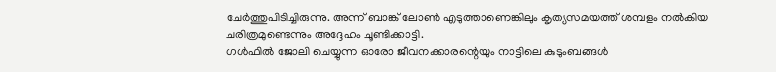ചേർത്തുപിടിച്ചിരുന്നു. അന്ന് ബാങ്ക് ലോൺ എടുത്താണെങ്കിലും കൃത്യസമയത്ത് ശമ്പളം നൽകിയ ചരിത്രമുണ്ടെന്നും അദ്ദേഹം ചൂണ്ടിക്കാട്ടി.
ഗൾഫിൽ ജോലി ചെയ്യുന്ന ഓരോ ജീവനക്കാരന്റെയും നാട്ടിലെ കുടുംബങ്ങൾ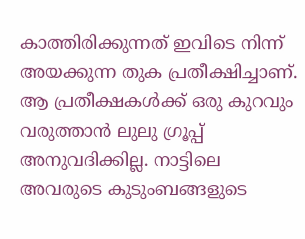കാത്തിരിക്കുന്നത് ഇവിടെ നിന്ന് അയക്കുന്ന തുക പ്രതീക്ഷിച്ചാണ്. ആ പ്രതീക്ഷകൾക്ക് ഒരു കുറവും വരുത്താൻ ലുലു ഗ്രൂപ്പ് അനുവദിക്കില്ല. നാട്ടിലെ അവരുടെ കുടുംബങ്ങളുടെ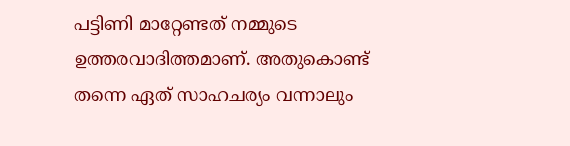പട്ടിണി മാറ്റേണ്ടത് നമ്മുടെ ഉത്തരവാദിത്തമാണ്. അതുകൊണ്ട് തന്നെ ഏത് സാഹചര്യം വന്നാലും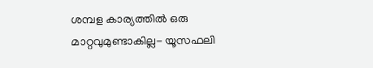ശമ്പള കാര്യത്തിൽ ഒരു മാറ്റവുമുണ്ടാകില്ല- യൂസഫലി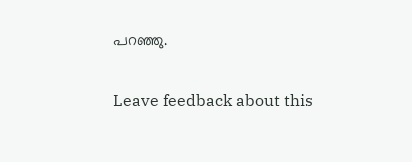പറഞ്ഞു.

Leave feedback about this